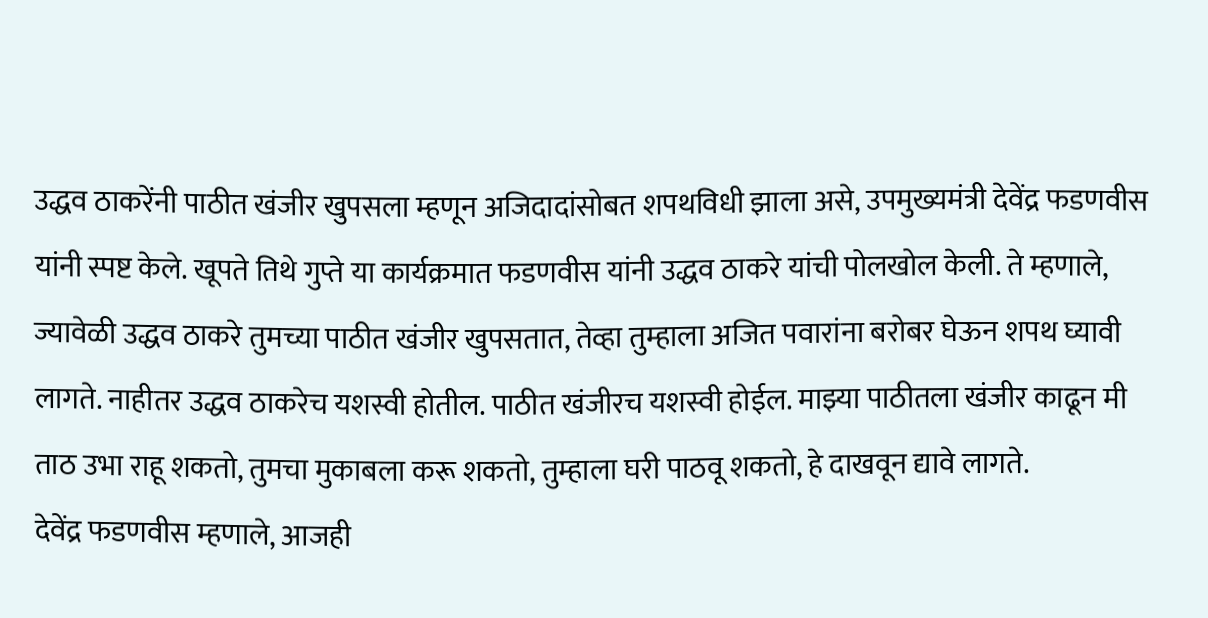उद्धव ठाकरेंनी पाठीत खंजीर खुपसला म्हणून अजिदादांसोबत शपथविधी झाला असे, उपमुख्यमंत्री देवेंद्र फडणवीस यांनी स्पष्ट केले. खूपते तिथे गुप्ते या कार्यक्रमात फडणवीस यांनी उद्धव ठाकरे यांची पोलखोल केली. ते म्हणाले, ज्यावेळी उद्धव ठाकरे तुमच्या पाठीत खंजीर खुपसतात, तेव्हा तुम्हाला अजित पवारांना बरोबर घेऊन शपथ घ्यावी लागते. नाहीतर उद्धव ठाकरेच यशस्वी होतील. पाठीत खंजीरच यशस्वी होईल. माझ्या पाठीतला खंजीर काढून मी ताठ उभा राहू शकतो, तुमचा मुकाबला करू शकतो, तुम्हाला घरी पाठवू शकतो, हे दाखवून द्यावे लागते.
देवेंद्र फडणवीस म्हणाले, आजही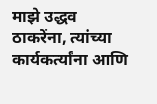माझे उद्धव ठाकरेंना, त्यांच्या कार्यकर्त्यांना आणि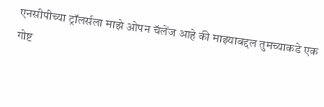एनसीपीच्या ट्रॉलर्सला माझे ओपन चॅलेंज आहे की माझ्याबद्दल तुमच्याकडे एक गोष्ट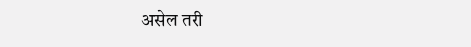असेल तरी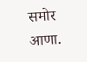समोर आणा.